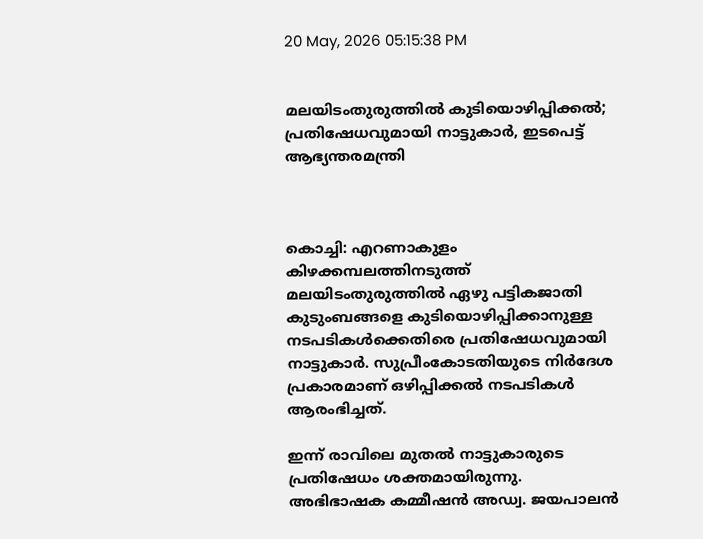20 May, 2026 05:15:38 PM


മലയിടംതുരുത്തില്‍ കുടിയൊഴിപ്പിക്കല്‍; പ്രതിഷേധവുമായി നാട്ടുകാർ, ഇടപെട്ട് ആഭ്യന്തരമന്ത്രി



കൊച്ചി: എറണാകുളം കിഴക്കമ്പലത്തിനടുത്ത് മലയിടംതുരുത്തിൽ ഏഴു പട്ടികജാതി കുടുംബങ്ങളെ കുടിയൊഴിപ്പിക്കാനുള്ള നടപടികൾക്കെതിരെ പ്രതിഷേധവുമായി നാട്ടുകാർ. സുപ്രീംകോടതിയുടെ നിർദേശ പ്രകാരമാണ് ഒഴിപ്പിക്കൽ നടപടികൾ ആരംഭിച്ചത്.

ഇന്ന് രാവിലെ മുതൽ നാട്ടുകാരുടെ പ്രതിഷേധം ശക്തമായിരുന്നു. അഭിഭാഷക കമ്മീഷൻ അഡ്വ. ജയപാലൻ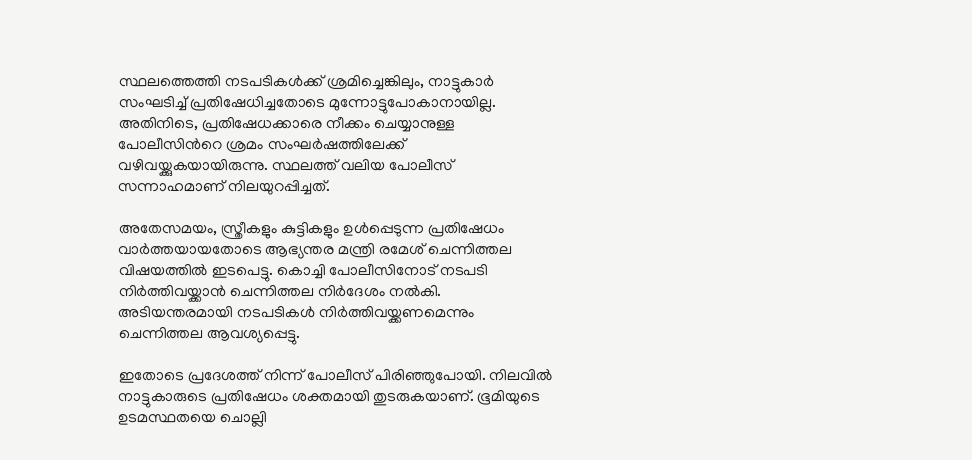സ്ഥലത്തെത്തി നടപടികൾക്ക് ശ്രമിച്ചെങ്കിലും, നാട്ടുകാർ സംഘടിച്ച് പ്രതിഷേധിച്ചതോടെ മുന്നോട്ടുപോകാനായില്ല. അതിനിടെ, പ്രതിഷേധക്കാരെ നീക്കം ചെയ്യാനുള്ള പോലീസിന്‍റെ ശ്രമം സംഘർഷത്തിലേക്ക് വഴിവയ്ക്കുകയായിരുന്നു. സ്ഥലത്ത് വലിയ പോലീസ് സന്നാഹമാണ് നിലയുറപ്പിച്ചത്.

അതേസമയം, സ്ത്രീകളും കുട്ടികളും ഉൾപ്പെടുന്ന പ്രതിഷേധം വാർത്തയായതോടെ ആഭ്യന്തര മന്ത്രി രമേശ് ചെന്നിത്തല വിഷയത്തിൽ ഇടപെട്ടു. കൊച്ചി പോലീസിനോട് നടപടി നിർത്തിവയ്ക്കാൻ‌ ചെന്നിത്തല നിർദേശം നൽകി. അടിയന്തരമായി നടപടികൾ നിർത്തിവയ്ക്കണമെന്നും ചെന്നിത്തല ആവശ്യപ്പെട്ടു.

ഇതോടെ പ്രദേശത്ത് നിന്ന് പോലീസ് പിരിഞ്ഞുപോയി. നിലവിൽ നാട്ടുകാരുടെ പ്രതിഷേധം ശക്തമായി തുടരുകയാണ്. ഭൂമിയുടെ ഉടമസ്ഥതയെ ചൊല്ലി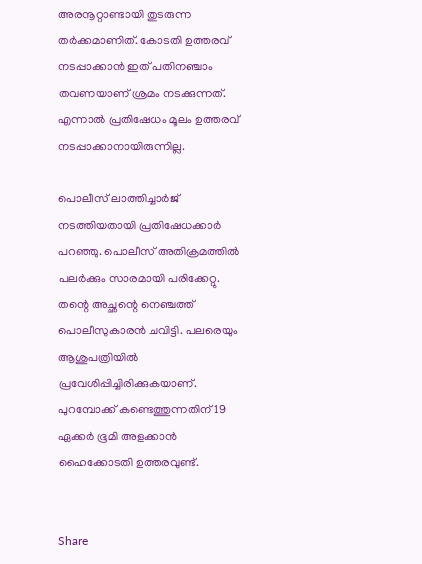അരനൂറ്റാണ്ടായി തുടരുന്ന തർക്കമാണിത്. കോടതി ഉത്തരവ് നടപ്പാക്കാൻ ഇത് പതിനഞ്ചാം തവണയാണ് ശ്രമം നടക്കുന്നത്. എന്നാൽ പ്രതിഷേധം മൂലം ഉത്തരവ് നടപ്പാക്കാനായിരുന്നില്ല.

പൊലീസ് ലാത്തിച്ചാര്‍ജ് നടത്തിയതായി പ്രതിഷേധക്കാര്‍ പറഞ്ഞു. പൊലീസ് അതിക്രമത്തില്‍ പലര്‍ക്കും സാരമായി പരിക്കേറ്റു. തന്റെ അച്ഛന്റെ നെഞ്ചത്ത് പൊലീസുകാരന്‍ ചവിട്ടി. പലരെയും ആശുപത്രിയില്‍ പ്രവേശിപ്പിച്ചിരിക്കുകയാണ്. പുറമ്പോക്ക് കണ്ടെത്തുന്നതിന് 19 ഏക്കര്‍ ഭൂമി അളക്കാന്‍ ഹൈക്കോടതി ഉത്തരവുണ്ട്.


Share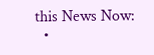this News Now:
  •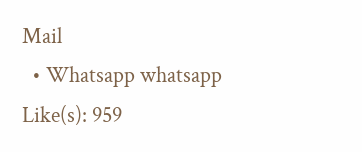Mail
  • Whatsapp whatsapp
Like(s): 959